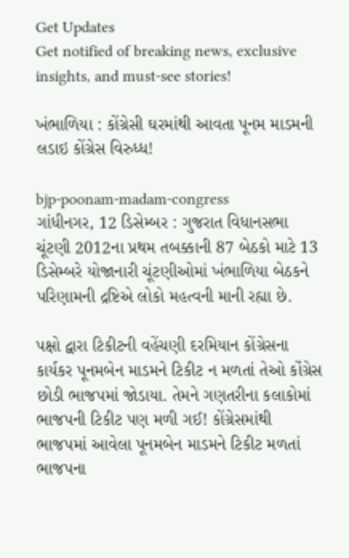Get Updates
Get notified of breaking news, exclusive insights, and must-see stories!

ખંભાળિયા : કોંગ્રેસી ઘરમાંથી આવતા પૂનમ માડમની લડાઇ કોંગ્રેસ વિરુધ્ધ!

bjp-poonam-madam-congress
ગાંધીનગર, 12 ડિસેમ્બર : ગુજરાત વિધાનસભા ચૂંટણી 2012ના પ્રથમ તબક્કાની 87 બેઠકો માટે 13 ડિસેમ્બરે યોજાનારી ચૂંટણીઓમાં ખંભાળિયા બેઠકને પરિણામની દ્રષ્ટિએ લોકો મહત્વની માની રહ્યા છે.

પક્ષો દ્વારા ટિકીટની વહેંચણી દરમિયાન કોંગ્રેસના કાર્યકર પૂનમબેન માડમને ટિકીટ ન મળતાં તેઓ કોંગ્રેસ છોડી ભાજપમાં જોડાયા. તેમને ગણતરીના કલાકોમાં ભાજપની ટિકીટ પણ મળી ગઈ! કોંગ્રેસમાંથી ભાજપમાં આવેલા પૂનમબેન માડમને ટિકીટ મળતાં ભાજપના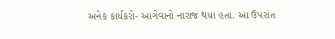અનેક કાર્યકરો- આગેવાનો નારાજ થયા હતા. આ ઉપરાંત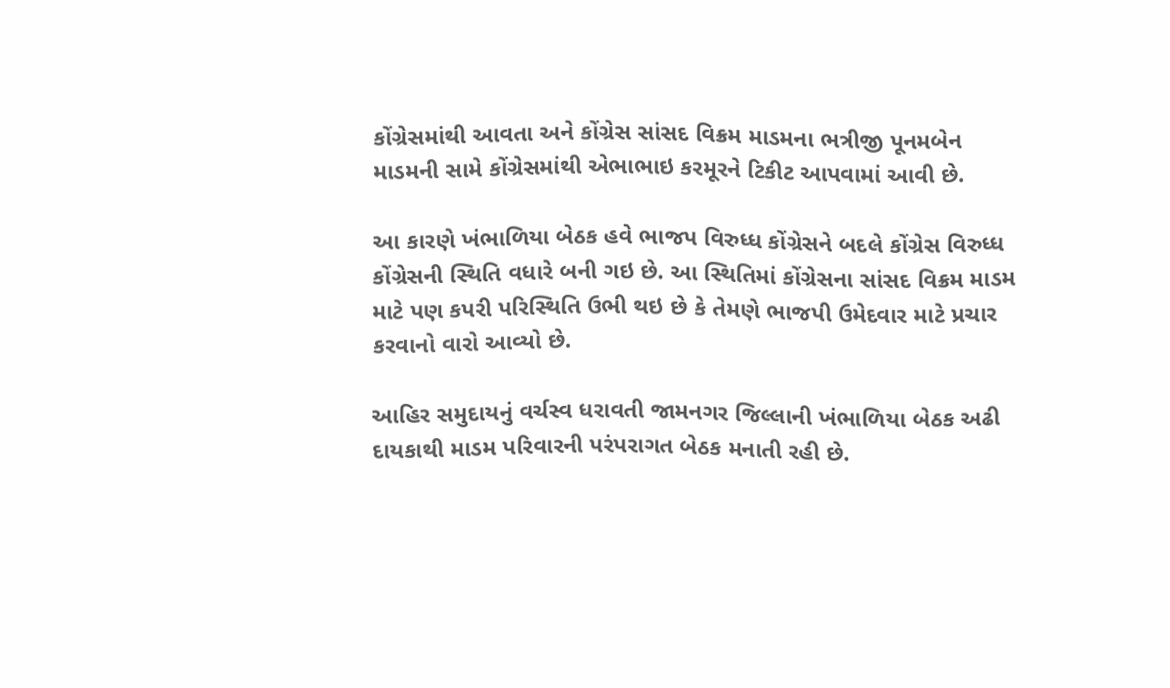કોંગ્રેસમાંથી આવતા અને કોંગ્રેસ સાંસદ વિક્રમ માડમના ભત્રીજી પૂનમબેન માડમની સામે કોંગ્રેસમાંથી એભાભાઇ કરમૂરને ટિકીટ આપવામાં આવી છે.

આ કારણે ખંભાળિયા બેઠક હવે ભાજપ વિરુધ્ધ કોંગ્રેસને બદલે કોંગ્રેસ વિરુધ્ધ કોંગ્રેસની સ્થિતિ વધારે બની ગઇ છે. આ સ્થિતિમાં કોંગ્રેસના સાંસદ વિક્રમ માડમ માટે પણ કપરી પરિસ્થિતિ ઉભી થઇ છે કે તેમણે ભાજપી ઉમેદવાર માટે પ્રચાર કરવાનો વારો આવ્યો છે.

આહિર સમુદાયનું વર્ચસ્વ ધરાવતી જામનગર જિલ્લાની ખંભાળિયા બેઠક અઢી દાયકાથી માડમ પરિવારની પરંપરાગત બેઠક મનાતી રહી છે.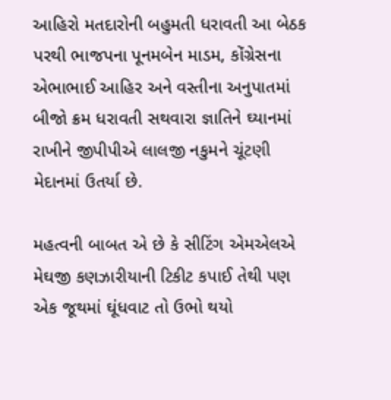આહિરો મતદારોની બહુમતી ધરાવતી આ બેઠક પરથી ભાજપના પૂનમબેન માડમ, કોંગ્રેસના એભાભાઈ આહિર અને વસ્તીના અનુપાતમાં બીજો ક્રમ ધરાવતી સથવારા જ્ઞાતિને ઘ્યાનમાં રાખીને જીપીપીએ લાલજી નકુમને ચૂંટણી મેદાનમાં ઉતર્યા છે.

મહત્વની બાબત એ છે કે સીટિંગ એમએલએ મેઘજી કણઝારીયાની ટિકીટ કપાઈ તેથી પણ એક જૂથમાં ઘૂંધવાટ તો ઉભો થયો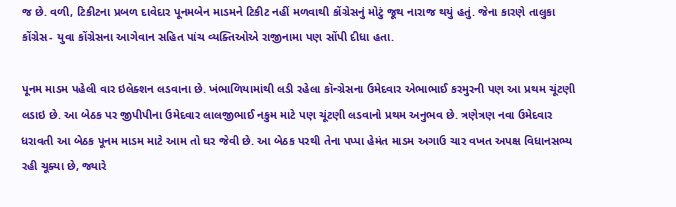જ છે. વળી, ટિકીટના પ્રબળ દાવેદાર પૂનમબેન માડમને ટિકીટ નહીં મળવાથી કોંગ્રેસનું મોટું જૂથ નારાજ થયું હતું. જેના કારણે તાલુકા કોંગ્રેસ- યુવા કોંગ્રેસના આગેવાન સહિત પાંચ વ્યક્તિઓએ રાજીનામા પણ સોંપી દીધા હતા.

પૂનમ માડમ પહેલી વાર ઇલેક્શન લડવાના છે. ખંભાળિયામાંથી લડી રહેલા કૉન્ગ્રેસના ઉમેદવાર એભાભાઈ કરમુરની પણ આ પ્રથમ ચૂંટણી લડાઇ છે. આ બેઠક પર જીપીપીના ઉમેદવાર લાલજીભાઈ નકુમ માટે પણ ચૂંટણી લડવાનો પ્રથમ અનુભવ છે. ત્રણેત્રણ નવા ઉમેદવાર ધરાવતી આ બેઠક પૂનમ માડમ માટે આમ તો ઘર જેવી છે. આ બેઠક પરથી તેના પપ્પા હેમંત માડમ અગાઉ ચાર વખત અપક્ષ વિધાનસભ્ય રહી ચૂક્યા છે, જ્યારે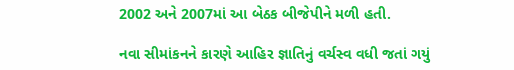2002 અને 2007માં આ બેઠક બીજેપીને મળી હતી.

નવા સીમાંકનને કારણે આહિર જ્ઞાતિનું વર્ચસ્વ વધી જતાં ગયું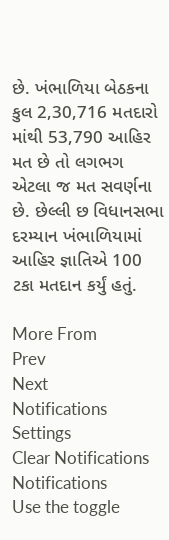છે. ખંભાળિયા બેઠકના કુલ 2,30,716 મતદારો માંથી 53,790 આહિર મત છે તો લગભગ એટલા જ મત સવર્ણના છે. છેલ્લી છ વિધાનસભા દરમ્યાન ખંભાળિયામાં આહિર જ્ઞાતિએ 100 ટકા મતદાન કર્યું હતું.

More From
Prev
Next
Notifications
Settings
Clear Notifications
Notifications
Use the toggle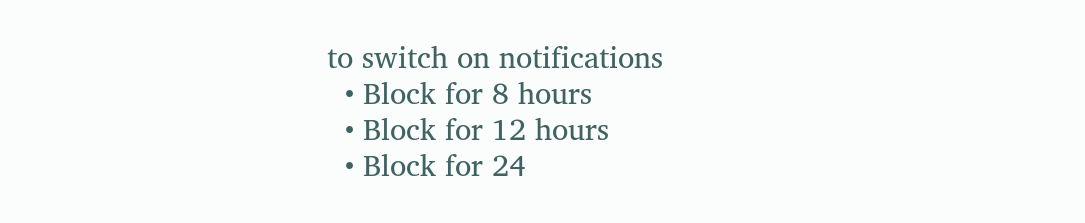to switch on notifications
  • Block for 8 hours
  • Block for 12 hours
  • Block for 24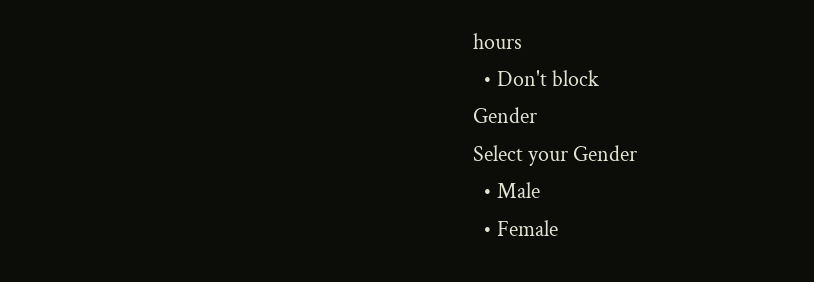hours
  • Don't block
Gender
Select your Gender
  • Male
  • Female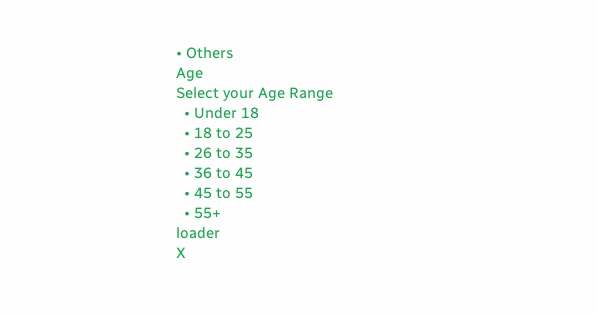• Others
Age
Select your Age Range
  • Under 18
  • 18 to 25
  • 26 to 35
  • 36 to 45
  • 45 to 55
  • 55+
loader
X